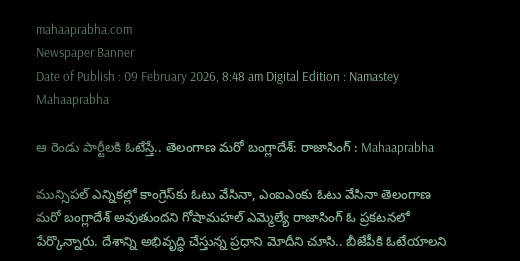mahaaprabha.com
Newspaper Banner
Date of Publish : 09 February 2026, 8:48 am Digital Edition : Namastey Mahaaprabha

ఆ రెండు పార్టీలకి ఓటేస్తే.. తెలంగాణ మరో బంగ్లాదేశ్: రాజాసింగ్ : Mahaaprabha

మున్సిపల్ ఎన్నికల్లో కాంగ్రెస్‌కు ఓటు వేసినా, ఎంఐఎంకు ఓటు వేసినా తెలంగాణ మరో బంగ్లాదేశ్ అవుతుందని గోషామహల్ ఎమ్మెల్యే రాజాసింగ్ ఓ ప్రకటనలో పేర్కొన్నారు. దేశాన్ని అభివృద్ధి చేస్తున్న ప్రధాని మోదీని చూసి.. బీజేపీకి ఓటేయాలని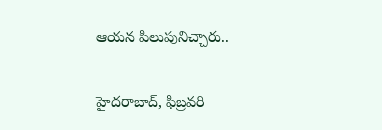ఆయన పిలుపునిచ్చారు..

హైదరాబాద్, ఫిబ్రవరి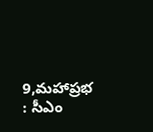9,మహాప్రభ : సీఎం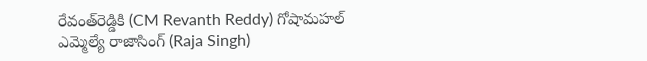రేవంత్‌రెడ్డికి (CM Revanth Reddy) గోషామహల్ ఎమ్మెల్యే రాజాసింగ్ (Raja Singh)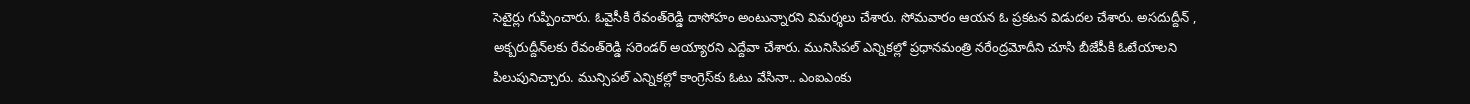సెటైర్లు గుప్పించారు. ఓవైసీకి రేవంత్‌రెడ్డి దాసోహం అంటున్నారని విమర్శలు చేశారు. సోమవారం ఆయన ఓ ప్రకటన విడుదల చేశారు. అసదుద్దీన్ , అక్బరుద్దీన్‌లకు రేవంత్‌రెడ్డి సరెండర్ అయ్యారని ఎద్దేవా చేశారు. మునిసిపల్ ఎన్నికల్లో ప్రధానమంత్రి నరేంద్రమోదీని చూసి బీజేపీకి ఓటేయాలని పిలుపునిచ్చారు. మున్సిపల్ ఎన్నికల్లో కాంగ్రెస్‌కు ఓటు వేసినా.. ఎంఐఎంకు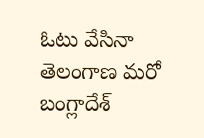ఓటు వేసినా తెలంగాణ మరో బంగ్లాదేశ్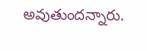అవుతుందన్నారు.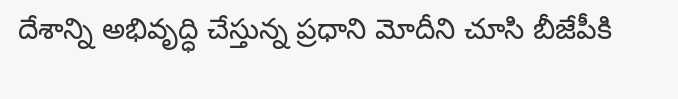దేశాన్ని అభివృద్ధి చేస్తున్న ప్రధాని మోదీని చూసి బీజేపీకి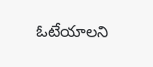ఓటేయాలని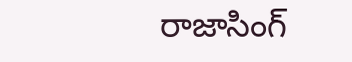రాజాసింగ్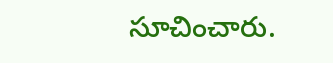సూచించారు.